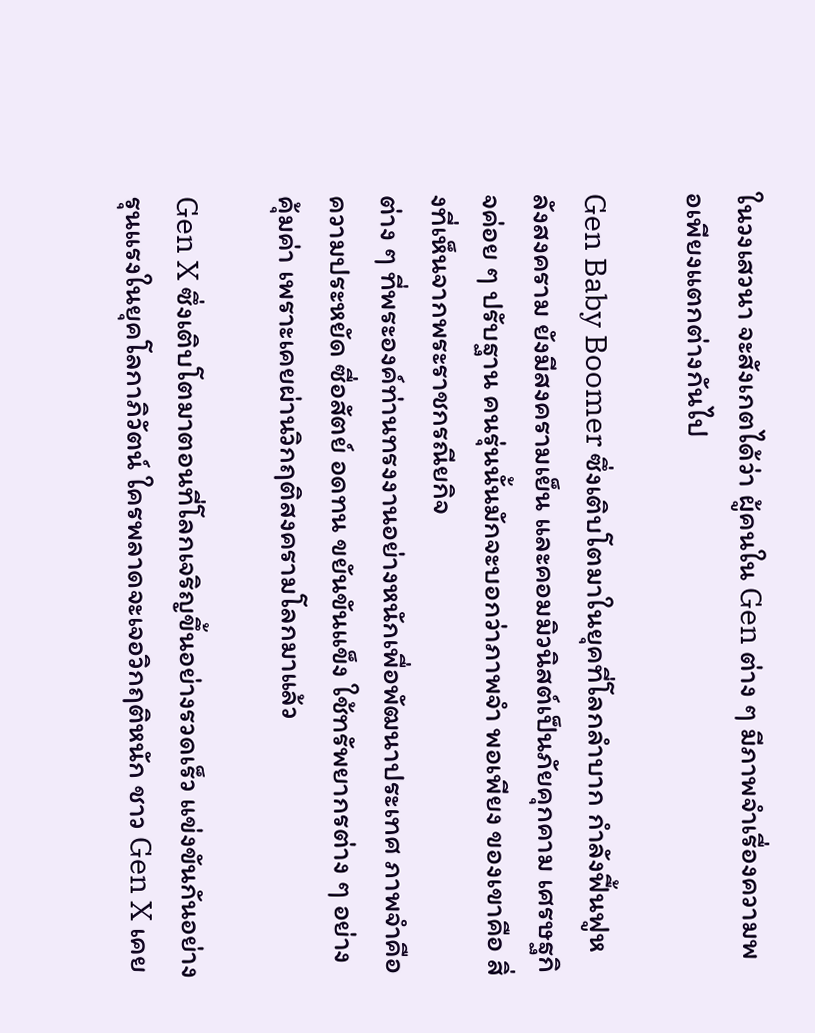ในวงเสวนา จะสังเกตได้ว่า ผู้คนใน Gen ต่าง ๆ มีภาพจำเรื่องความพอเพียงแตกต่างกันไป

Gen Baby Boomer ซึ่งเติบโตมาในยุคที่โลกลำบาก กำลังฟื้นฟูหลังสงคราม ยังมีสงครามเย็น และคอมมิวนิสต์เป็นภัยคุกคาม เศรษฐกิจค่อย ๆ ปรับฐาน คนรุ่นนั้นมักจะบอกว่าภาพจำ พอเพียง ของเขาคือ สิ่งที่เห็นจากพระราชกรณียกิจ
ต่าง ๆ ที่พระองค์ท่านทรงงานอย่างหนักเพื่อพัฒนาประเทศ ภาพจำคือ ความประหยัด ซื่อสัตย์ อดทน ขยันขันแข็ง ใช้ทรัพยากรต่าง ๆ อย่างคุ้มค่า เพราะเคยผ่านวิกฤติสงครามโลกมาแล้ว

Gen X ซึ่งเติบโตมาตอนที่โลกเจริญขึ้นอย่างรวดเร็ว แข่งขันกันอย่างรุนแรงในยุคโลกาภิวัตน์ ใครพลาดจะเจอวิกฤติหนัก ชาว Gen X เคย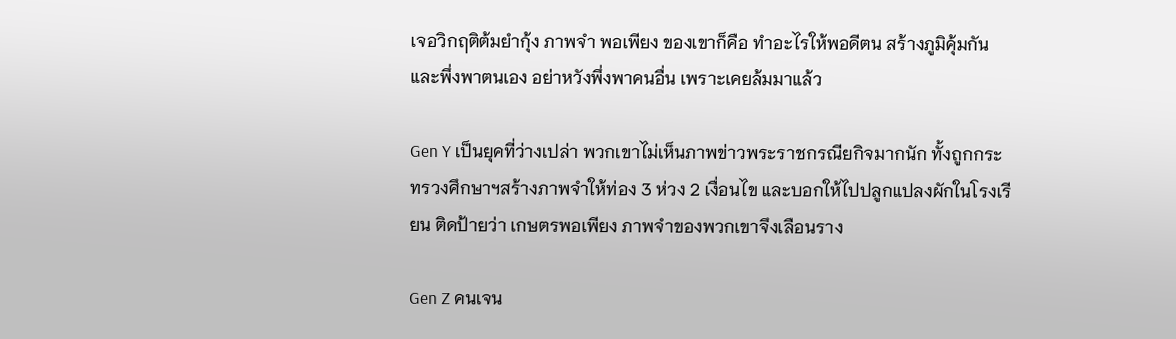เจอวิกฤติต้มยำกุ้ง ภาพจำ พอเพียง ของเขาก็คือ ทำอะไรให้พอดีตน สร้างภูมิคุ้มกัน และพึ่งพาตนเอง อย่าหวังพึ่งพาคนอื่น เพราะเคยล้มมาแล้ว

Gen Y เป็นยุคที่ว่างเปล่า พวกเขาไม่เห็นภาพข่าวพระราชกรณียกิจมากนัก ทั้งถูกกระทรวงศึกษาฯสร้างภาพจำให้ท่อง 3 ห่วง 2 เงื่อนไข และบอกให้ไปปลูกแปลงผักในโรงเรียน ติดป้ายว่า เกษตรพอเพียง ภาพจำของพวกเขาจึงเลือนราง

Gen Z คนเจน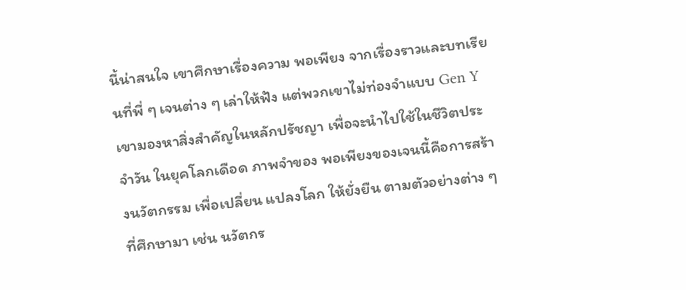นี้น่าสนใจ เขาศึกษาเรื่องความ พอเพียง จากเรื่องราวและบทเรียนที่พี่ ๆ เจนต่าง ๆ เล่าให้ฟัง แต่พวกเขาไม่ท่องจำแบบ Gen Y เขามองหาสิ่งสำคัญในหลักปรัชญา เพื่อจะนำไปใช้ในชีวิตประจำวัน ในยุคโลกเดือด ภาพจำของ พอเพียงของเจนนี้คือการสร้างนวัตกรรม เพื่อเปลี่ยน แปลงโลก ให้ยั่งยืน ตามตัวอย่างต่าง ๆ ที่ศึกษามา เช่น นวัตกร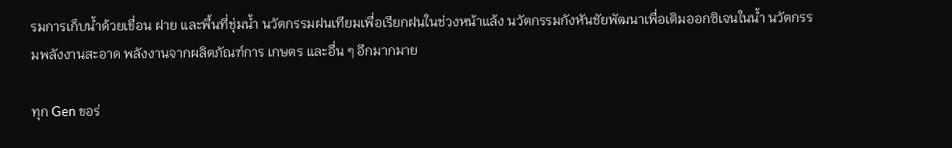รมการเก็บน้ำด้วยเขื่อน ฝาย และพื้นที่ชุ่มน้ำ นวัตกรรมฝนเทียมเพื่อเรียกฝนในช่วงหน้าแล้ง นวัตกรรมกังหันชัยพัฒนาเพื่อเติมออกซิเจนในน้ำ นวัตกรรมพลังงานสะอาด พลังงานจากผลิตภัณฑ์การ เกษตร และอื่น ๆ อีกมากมาย

ทุก Gen ขอร่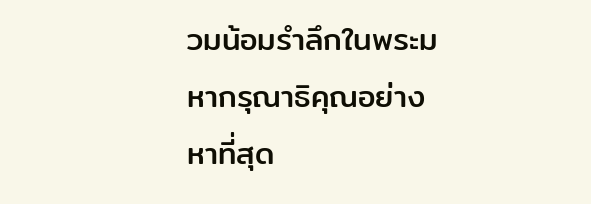วมน้อมรำลึกในพระมหากรุณาธิคุณอย่างหาที่สุด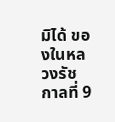มิได้ ของในหลวงรัชกาลที่ 9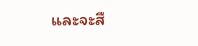และจะสื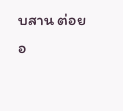บสาน ต่อยอ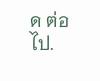ด ต่อไป.